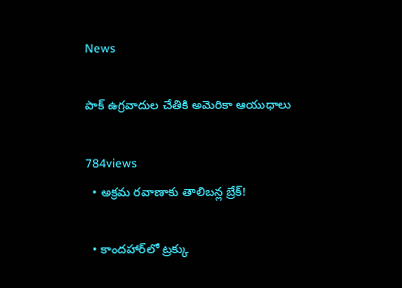News

పాక్‌ ఉగ్రవాదుల చేతికి అమెరికా ఆయుధాలు

784views
  • అక్రమ రవాణాకు తాలిబన్ల బ్రేక్‌!

  • కాందహార్‌లో ట్రక్కు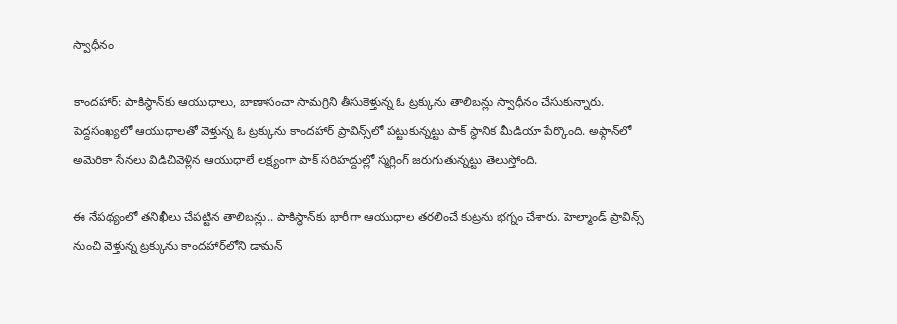స్వాధీనం

కాందహార్‌: పాకిస్థాన్‌కు ఆయుధాలు, బాణాసంచా సామగ్రిని తీసుకెళ్తున్న ఓ ట్రక్కును తాలిబన్లు స్వాధీనం చేసుకున్నారు. పెద్దసంఖ్యలో ఆయుధాలతో వెళ్తున్న ఓ ట్రక్కును కాందహార్‌ ప్రావిన్స్‌లో పట్టుకున్నట్టు పాక్‌ స్థానిక మీడియా పేర్కొంది. అఫ్గాన్‌లో అమెరికా సేనలు విడిచివెళ్లిన ఆయుధాలే లక్ష్యంగా పాక్‌ సరిహద్దుల్లో స్మగ్లింగ్‌ జరుగుతున్నట్టు తెలుస్తోంది.

ఈ నేపథ్యంలో తనిఖీలు చేపట్టిన తాలిబన్లు.. పాకిస్థాన్‌కు భారీగా ఆయుధాల తరలించే కుట్రను భగ్నం చేశారు. హెల్మాండ్‌ ప్రావిన్స్‌ నుంచి వెళ్తున్న ట్రక్కును కాందహార్‌లోని డామన్‌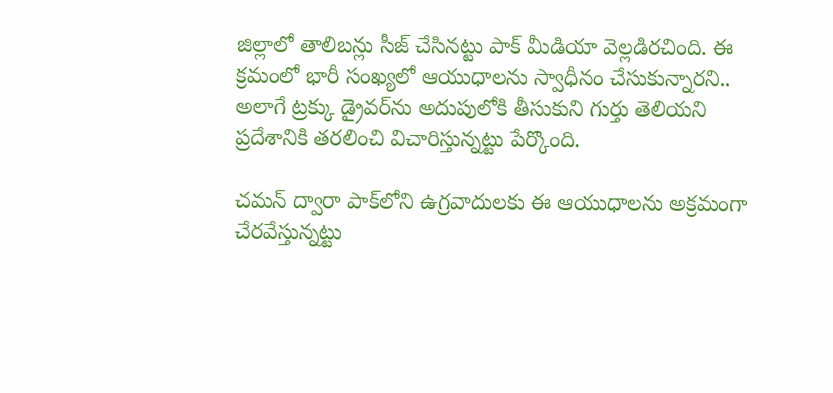జిల్లాలో తాలిబన్లు సీజ్‌ చేసినట్టు పాక్‌ మీడియా వెల్లడిరచింది. ఈ క్రమంలో భారీ సంఖ్యలో ఆయుధాలను స్వాధీనం చేసుకున్నారని.. అలాగే ట్రక్కు డ్రైవర్‌ను అదుపులోకి తీసుకుని గుర్తు తెలియని ప్రదేశానికి తరలించి విచారిస్తున్నట్టు పేర్కొంది.

చమన్‌ ద్వారా పాక్‌లోని ఉగ్రవాదులకు ఈ ఆయుధాలను అక్రమంగా చేరవేస్తున్నట్టు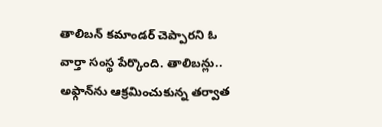తాలిబన్‌ కమాండర్‌ చెప్పారని ఓ వార్తా సంస్థ పేర్కొంది. తాలిబన్లు.. అఫ్గాన్‌ను ఆక్రమించుకున్న తర్వాత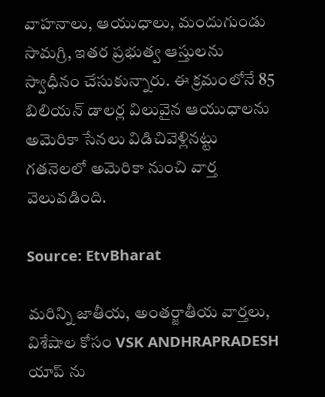వాహనాలు, ఆయుధాలు, మందుగుండు సామగ్రి, ఇతర ప్రభుత్వ ఆస్తులను స్వాధీనం చేసుకున్నారు. ఈ క్రమంలోనే 85 బిలియన్‌ డాలర్ల విలువైన ఆయుధాలను అమెరికా సేనలు విడిచివెళ్లినట్టు గతనెలలో అమెరికా నుంచి వార్త వెలువ‌డింది.

Source: EtvBharat

మరిన్ని జాతీయ, అంతర్జాతీయ వార్తలు, విశేషాల కోసం VSK ANDHRAPRADESH యాప్ ను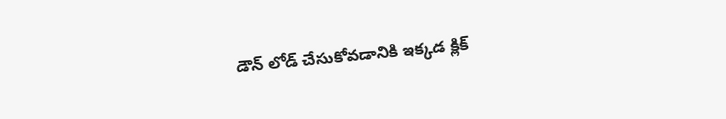డౌన్ లోడ్ చేసుకోవడానికి ఇక్కడ క్లిక్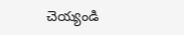చెయ్యండి